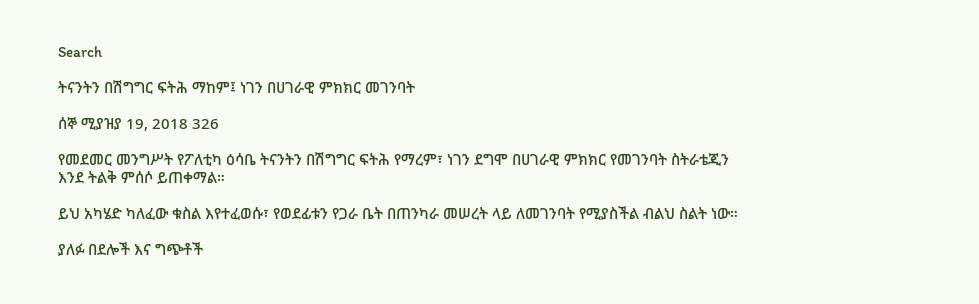Search

ትናንትን በሽግግር ፍትሕ ማከም፤ ነገን በሀገራዊ ምክክር መገንባት

ሰኞ ሚያዝያ 19, 2018 326

የመደመር መንግሥት የፖለቲካ ዕሳቤ ትናንትን በሽግግር ፍትሕ የማረም፣ ነገን ደግሞ በሀገራዊ ምክክር የመገንባት ስትራቴጂን እንደ ትልቅ ምሰሶ ይጠቀማል።

ይህ አካሄድ ካለፈው ቁስል እየተፈወሱ፣ የወደፊቱን የጋራ ቤት በጠንካራ መሠረት ላይ ለመገንባት የሚያስችል ብልህ ስልት ነው።

ያለፉ በደሎች እና ግጭቶች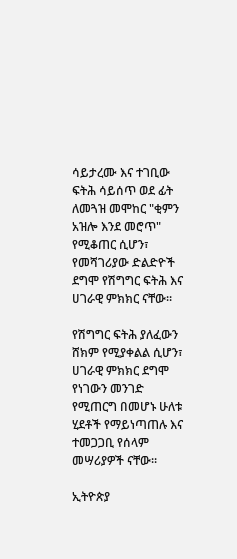ሳይታረሙ እና ተገቢው ፍትሕ ሳይሰጥ ወደ ፊት ለመጓዝ መሞከር "ቂምን አዝሎ እንደ መሮጥ" የሚቆጠር ሲሆን፣ የመሻገሪያው ድልድዮች ደግሞ የሽግግር ፍትሕ እና ሀገራዊ ምክክር ናቸው።

የሽግግር ፍትሕ ያለፈውን ሸክም የሚያቀልል ሲሆን፣ ሀገራዊ ምክክር ደግሞ የነገውን መንገድ የሚጠርግ በመሆኑ ሁለቱ ሂደቶች የማይነጣጠሉ እና ተመጋጋቢ የሰላም መሣሪያዎች ናቸው።

ኢትዮጵያ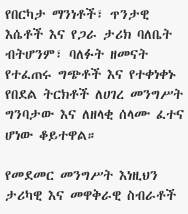የበርካታ ማንነቶች፣ ጥንታዊ እሴቶች እና የጋራ ታሪክ ባለቤት ብትሆንም፣ ባለፉት ዘመናት የተፈጠሩ ግጭቶች እና የተቀነቀኑ የበደል ትርክቶች ለሀገረ መንግሥት ግንባታው እና ለዘላቂ ሰላሙ ፈተና ሆነው ቆይተዋል።

የመደመር መንግሥት እነዚህን ታሪካዊ እና መዋቅራዊ ስብራቶች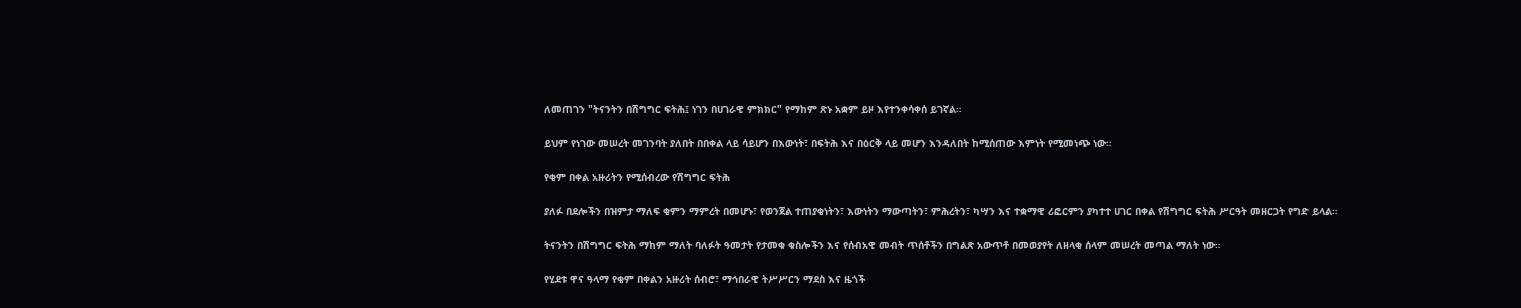ለመጠገን "ትናንትን በሽግግር ፍትሕ፤ ነገን በሀገራዊ ምክክር" የማከም ጽኑ አቋም ይዞ እየተንቀሳቀሰ ይገኛል።

ይህም የነገው መሠረት መገንባት ያለበት በበቀል ላይ ሳይሆን በእውነት፣ በፍትሕ እና በዕርቅ ላይ መሆን እንዳለበት ከሚሰጠው እምነት የሚመነጭ ነው።

የቂም በቀል አዙሪትን የሚሰብረው የሽግግር ፍትሕ

ያለፉ በደሎችን በዝምታ ማለፍ ቂምን ማምረት በመሆኑ፣ የወንጀል ተጠያቂነትን፣ እውነትን ማውጣትን፣ ምሕረትን፣ ካሣን እና ተቋማዊ ሪፎርምን ያካተተ ሀገር በቀል የሽግግር ፍትሕ ሥርዓት መዘርጋት የግድ ይላል።

ትናንትን በሽግግር ፍትሕ ማከም ማለት ባለፉት ዓመታት የታመቁ ቁስሎችን እና የሰብአዊ መብት ጥሰቶችን በግልጽ አውጥቶ በመወያየት ለዘላቂ ሰላም መሠረት መጣል ማለት ነው።

የሂደቱ ዋና ዓላማ የቂም በቀልን አዙሪት ሰብሮ፣ ማኅበራዊ ትሥሥርን ማደስ እና ዜጎች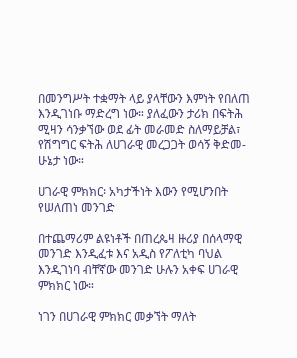በመንግሥት ተቋማት ላይ ያላቸውን እምነት የበለጠ እንዲገነቡ ማድረግ ነው። ያለፈውን ታሪክ በፍትሕ ሚዛን ሳንቃኘው ወደ ፊት መራመድ ስለማይቻል፣ የሽግግር ፍትሕ ለሀገራዊ መረጋጋት ወሳኝ ቅድመ-ሁኔታ ነው።

ሀገራዊ ምክክር፡ አካታችነት እውን የሚሆንበት የሠለጠነ መንገድ

በተጨማሪም ልዩነቶች በጠረጴዛ ዙሪያ በሰላማዊ መንገድ እንዲፈቱ እና አዲስ የፖለቲካ ባህል እንዲገነባ ብቸኛው መንገድ ሁሉን አቀፍ ሀገራዊ ምክክር ነው።

ነገን በሀገራዊ ምክክር መቃኘት ማለት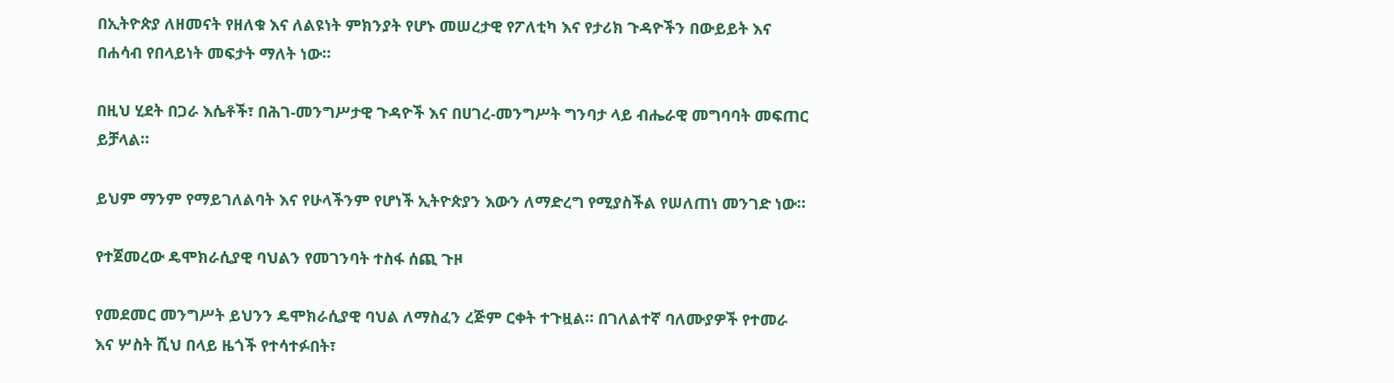በኢትዮጵያ ለዘመናት የዘለቁ እና ለልዩነት ምክንያት የሆኑ መሠረታዊ የፖለቲካ እና የታሪክ ጉዳዮችን በውይይት እና በሐሳብ የበላይነት መፍታት ማለት ነው።

በዚህ ሂደት በጋራ እሴቶች፣ በሕገ-መንግሥታዊ ጉዳዮች እና በሀገረ-መንግሥት ግንባታ ላይ ብሔራዊ መግባባት መፍጠር ይቻላል።

ይህም ማንም የማይገለልባት እና የሁላችንም የሆነች ኢትዮጵያን እውን ለማድረግ የሚያስችል የሠለጠነ መንገድ ነው።

የተጀመረው ዴሞክራሲያዊ ባህልን የመገንባት ተስፋ ሰጪ ጉዞ

የመደመር መንግሥት ይህንን ዴሞክራሲያዊ ባህል ለማስፈን ረጅም ርቀት ተጉዟል። በገለልተኛ ባለሙያዎች የተመራ እና ሦስት ሺህ በላይ ዜጎች የተሳተፉበት፣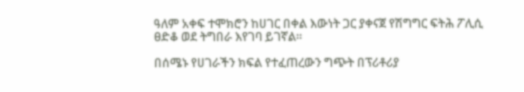ዓለም አቀፍ ተሞክሮን ከሀገር በቀል እውነት ጋር ያቀናጀ የሽግግር ፍትሕ ፖሊሲ ፀድቆ ወደ ትግበራ እየገባ ይገኛል።

በሰሜኑ የሀገራችን ክፍል የተፈጠረውን ግጭት በፕሪቶሪያ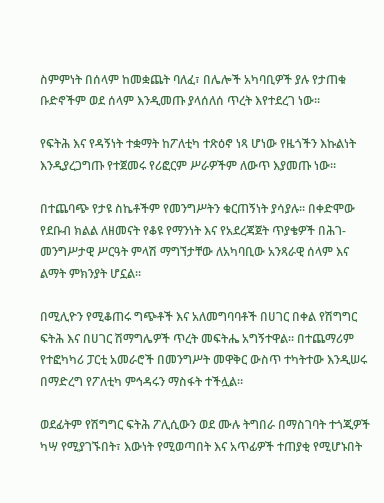ስምምነት በሰላም ከመቋጨት ባለፈ፣ በሌሎች አካባቢዎች ያሉ የታጠቁ ቡድኖችም ወደ ሰላም እንዲመጡ ያላሰለሰ ጥረት እየተደረገ ነው።

የፍትሕ እና የዳኝነት ተቋማት ከፖለቲካ ተጽዕኖ ነጻ ሆነው የዜጎችን እኩልነት እንዲያረጋግጡ የተጀመሩ የሪፎርም ሥራዎችም ለውጥ እያመጡ ነው።

በተጨባጭ የታዩ ስኬቶችም የመንግሥትን ቁርጠኝነት ያሳያሉ። በቀድሞው የደቡብ ክልል ለዘመናት የቆዩ የማንነት እና የአደረጃጀት ጥያቄዎች በሕገ-መንግሥታዊ ሥርዓት ምላሽ ማግኘታቸው ለአካባቢው አንጻራዊ ሰላም እና ልማት ምክንያት ሆኗል።

በሚሊዮን የሚቆጠሩ ግጭቶች እና አለመግባባቶች በሀገር በቀል የሽግግር ፍትሕ እና በሀገር ሽማግሌዎች ጥረት መፍትሔ አግኝተዋል። በተጨማሪም የተፎካካሪ ፓርቲ አመራሮች በመንግሥት መዋቅር ውስጥ ተካትተው እንዲሠሩ በማድረግ የፖለቲካ ምኅዳሩን ማስፋት ተችሏል።

ወደፊትም የሽግግር ፍትሕ ፖሊሲውን ወደ ሙሉ ትግበራ በማስገባት ተጎጂዎች ካሣ የሚያገኙበት፣ እውነት የሚወጣበት እና አጥፊዎች ተጠያቂ የሚሆኑበት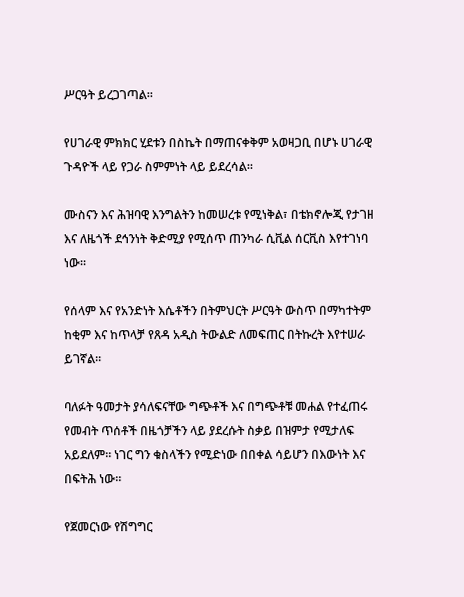ሥርዓት ይረጋገጣል።

የሀገራዊ ምክክር ሂደቱን በስኬት በማጠናቀቅም አወዛጋቢ በሆኑ ሀገራዊ ጉዳዮች ላይ የጋራ ስምምነት ላይ ይደረሳል።

ሙስናን እና ሕዝባዊ እንግልትን ከመሠረቱ የሚነቅል፣ በቴክኖሎጂ የታገዘ እና ለዜጎች ደኅንነት ቅድሚያ የሚሰጥ ጠንካራ ሲቪል ሰርቪስ እየተገነባ ነው።

የሰላም እና የአንድነት እሴቶችን በትምህርት ሥርዓት ውስጥ በማካተትም ከቂም እና ከጥላቻ የጸዳ አዲስ ትውልድ ለመፍጠር በትኩረት እየተሠራ ይገኛል።

ባለፉት ዓመታት ያሳለፍናቸው ግጭቶች እና በግጭቶቹ መሐል የተፈጠሩ የመብት ጥሰቶች በዜጎቻችን ላይ ያደረሱት ስቃይ በዝምታ የሚታለፍ አይደለም። ነገር ግን ቁስላችን የሚድነው በበቀል ሳይሆን በእውነት እና በፍትሕ ነው።

የጀመርነው የሽግግር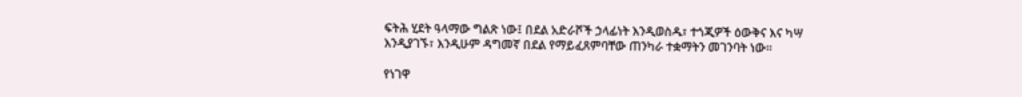ፍትሕ ሂደት ዓላማው ግልጽ ነው፤ በደል አድራሾች ኃላፊነት እንዲወስዱ፣ ተጎጂዎች ዕውቅና እና ካሣ እንዲያገኙ፣ እንዲሁም ዳግመኛ በደል የማይፈጸምባቸው ጠንካራ ተቋማትን መገንባት ነው።

የነገዋ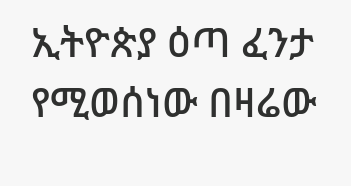ኢትዮጵያ ዕጣ ፈንታ የሚወሰነው በዛሬው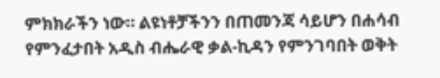ምክክራችን ነው። ልዩነቶቻችንን በጠመንጃ ሳይሆን በሐሳብ የምንፈታበት አዲስ ብሔራዊ ቃል-ኪዳን የምንገባበት ወቅት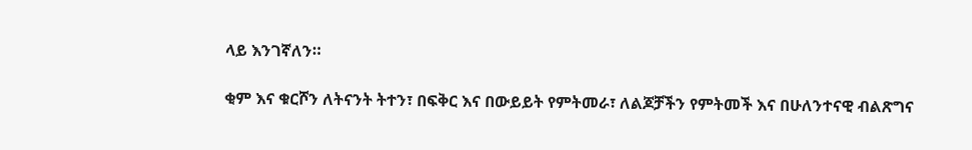ላይ እንገኛለን።

ቂም እና ቁርሾን ለትናንት ትተን፣ በፍቅር እና በውይይት የምትመራ፣ ለልጆቻችን የምትመች እና በሁለንተናዊ ብልጽግና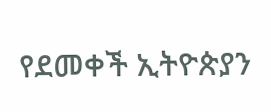የደመቀች ኢትዮጵያን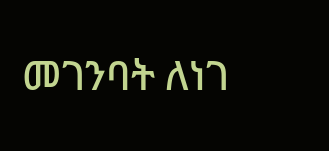መገንባት ለነገ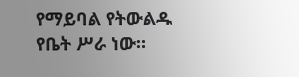የማይባል የትውልዱ የቤት ሥራ ነው።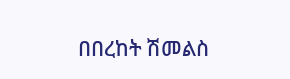በበረከት ሽመልስ